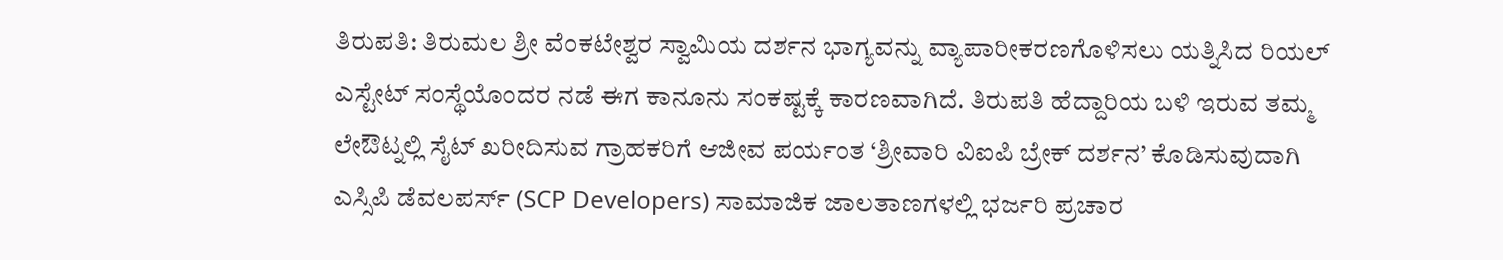ತಿರುಪತಿ: ತಿರುಮಲ ಶ್ರೀ ವೆಂಕಟೇಶ್ವರ ಸ್ವಾಮಿಯ ದರ್ಶನ ಭಾಗ್ಯವನ್ನು ವ್ಯಾಪಾರೀಕರಣಗೊಳಿಸಲು ಯತ್ನಿಸಿದ ರಿಯಲ್ ಎಸ್ಟೇಟ್ ಸಂಸ್ಥೆಯೊಂದರ ನಡೆ ಈಗ ಕಾನೂನು ಸಂಕಷ್ಟಕ್ಕೆ ಕಾರಣವಾಗಿದೆ. ತಿರುಪತಿ ಹೆದ್ದಾರಿಯ ಬಳಿ ಇರುವ ತಮ್ಮ ಲೇಔಟ್ನಲ್ಲಿ ಸೈಟ್ ಖರೀದಿಸುವ ಗ್ರಾಹಕರಿಗೆ ಆಜೀವ ಪರ್ಯಂತ ‘ಶ್ರೀವಾರಿ ವಿಐಪಿ ಬ್ರೇಕ್ ದರ್ಶನ’ ಕೊಡಿಸುವುದಾಗಿ ಎಸ್ಸಿಪಿ ಡೆವಲಪರ್ಸ್ (SCP Developers) ಸಾಮಾಜಿಕ ಜಾಲತಾಣಗಳಲ್ಲಿ ಭರ್ಜರಿ ಪ್ರಚಾರ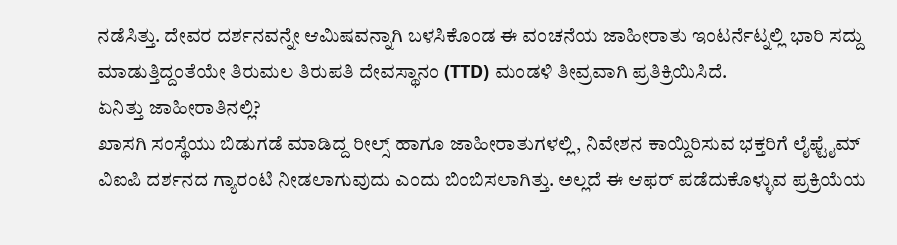ನಡೆಸಿತ್ತು. ದೇವರ ದರ್ಶನವನ್ನೇ ಆಮಿಷವನ್ನಾಗಿ ಬಳಸಿಕೊಂಡ ಈ ವಂಚನೆಯ ಜಾಹೀರಾತು ಇಂಟರ್ನೆಟ್ನಲ್ಲಿ ಭಾರಿ ಸದ್ದು ಮಾಡುತ್ತಿದ್ದಂತೆಯೇ ತಿರುಮಲ ತಿರುಪತಿ ದೇವಸ್ಥಾನಂ (TTD) ಮಂಡಳಿ ತೀವ್ರವಾಗಿ ಪ್ರತಿಕ್ರಿಯಿಸಿದೆ.
ಏನಿತ್ತು ಜಾಹೀರಾತಿನಲ್ಲಿ?
ಖಾಸಗಿ ಸಂಸ್ಥೆಯು ಬಿಡುಗಡೆ ಮಾಡಿದ್ದ ರೀಲ್ಸ್ ಹಾಗೂ ಜಾಹೀರಾತುಗಳಲ್ಲಿ, ನಿವೇಶನ ಕಾಯ್ದಿರಿಸುವ ಭಕ್ತರಿಗೆ ಲೈಫ್ಟೈಮ್ ವಿಐಪಿ ದರ್ಶನದ ಗ್ಯಾರಂಟಿ ನೀಡಲಾಗುವುದು ಎಂದು ಬಿಂಬಿಸಲಾಗಿತ್ತು. ಅಲ್ಲದೆ ಈ ಆಫರ್ ಪಡೆದುಕೊಳ್ಳುವ ಪ್ರಕ್ರಿಯೆಯ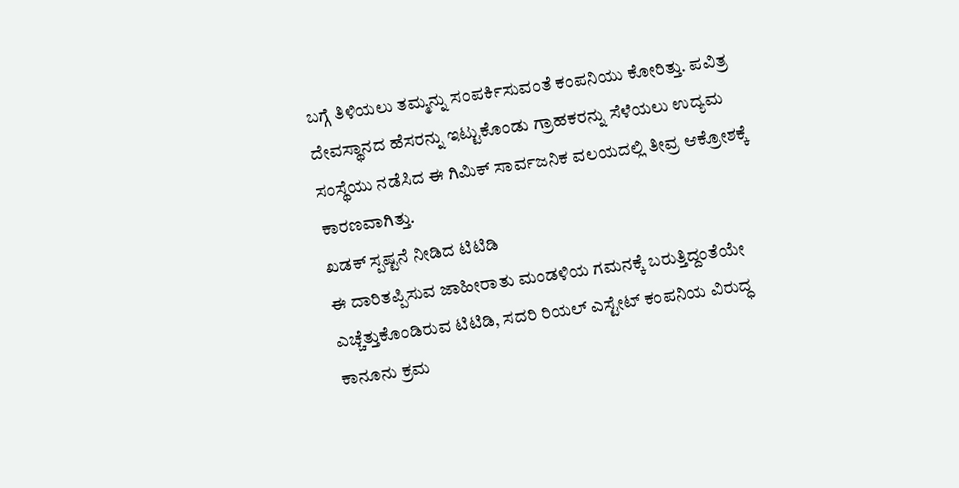ಬಗ್ಗೆ ತಿಳಿಯಲು ತಮ್ಮನ್ನು ಸಂಪರ್ಕಿಸುವಂತೆ ಕಂಪನಿಯು ಕೋರಿತ್ತು. ಪವಿತ್ರ ದೇವಸ್ಥಾನದ ಹೆಸರನ್ನು ಇಟ್ಟುಕೊಂಡು ಗ್ರಾಹಕರನ್ನು ಸೆಳೆಯಲು ಉದ್ಯಮ ಸಂಸ್ಥೆಯು ನಡೆಸಿದ ಈ ಗಿಮಿಕ್ ಸಾರ್ವಜನಿಕ ವಲಯದಲ್ಲಿ ತೀವ್ರ ಆಕ್ರೋಶಕ್ಕೆ ಕಾರಣವಾಗಿತ್ತು.
ಖಡಕ್ ಸ್ಪಷ್ಟನೆ ನೀಡಿದ ಟಿಟಿಡಿ
ಈ ದಾರಿತಪ್ಪಿಸುವ ಜಾಹೀರಾತು ಮಂಡಳಿಯ ಗಮನಕ್ಕೆ ಬರುತ್ತಿದ್ದಂತೆಯೇ ಎಚ್ಚೆತ್ತುಕೊಂಡಿರುವ ಟಿಟಿಡಿ, ಸದರಿ ರಿಯಲ್ ಎಸ್ಟೇಟ್ ಕಂಪನಿಯ ವಿರುದ್ಧ ಕಾನೂನು ಕ್ರಮ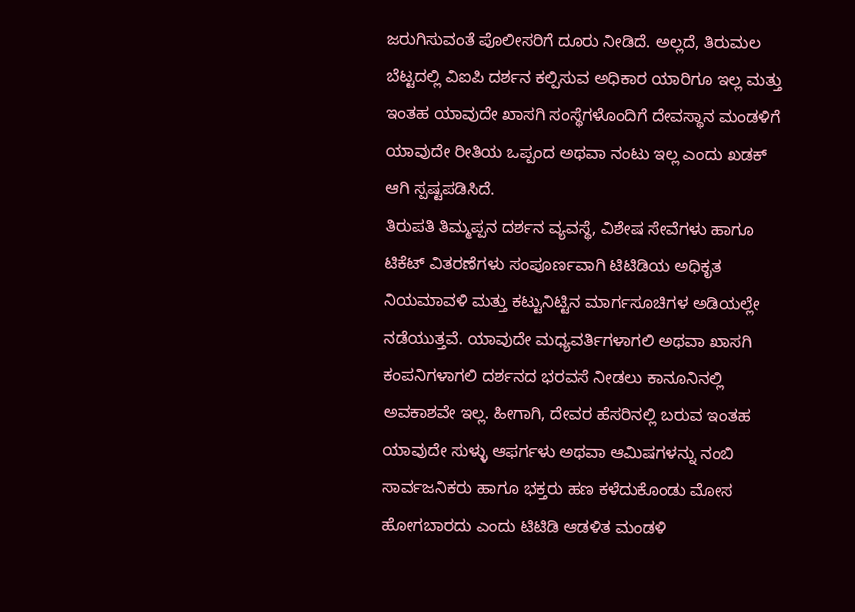ಜರುಗಿಸುವಂತೆ ಪೊಲೀಸರಿಗೆ ದೂರು ನೀಡಿದೆ. ಅಲ್ಲದೆ, ತಿರುಮಲ ಬೆಟ್ಟದಲ್ಲಿ ವಿಐಪಿ ದರ್ಶನ ಕಲ್ಪಿಸುವ ಅಧಿಕಾರ ಯಾರಿಗೂ ಇಲ್ಲ ಮತ್ತು ಇಂತಹ ಯಾವುದೇ ಖಾಸಗಿ ಸಂಸ್ಥೆಗಳೊಂದಿಗೆ ದೇವಸ್ಥಾನ ಮಂಡಳಿಗೆ ಯಾವುದೇ ರೀತಿಯ ಒಪ್ಪಂದ ಅಥವಾ ನಂಟು ಇಲ್ಲ ಎಂದು ಖಡಕ್ ಆಗಿ ಸ್ಪಷ್ಟಪಡಿಸಿದೆ.
ತಿರುಪತಿ ತಿಮ್ಮಪ್ಪನ ದರ್ಶನ ವ್ಯವಸ್ಥೆ, ವಿಶೇಷ ಸೇವೆಗಳು ಹಾಗೂ ಟಿಕೆಟ್ ವಿತರಣೆಗಳು ಸಂಪೂರ್ಣವಾಗಿ ಟಿಟಿಡಿಯ ಅಧಿಕೃತ ನಿಯಮಾವಳಿ ಮತ್ತು ಕಟ್ಟುನಿಟ್ಟಿನ ಮಾರ್ಗಸೂಚಿಗಳ ಅಡಿಯಲ್ಲೇ ನಡೆಯುತ್ತವೆ. ಯಾವುದೇ ಮಧ್ಯವರ್ತಿಗಳಾಗಲಿ ಅಥವಾ ಖಾಸಗಿ ಕಂಪನಿಗಳಾಗಲಿ ದರ್ಶನದ ಭರವಸೆ ನೀಡಲು ಕಾನೂನಿನಲ್ಲಿ ಅವಕಾಶವೇ ಇಲ್ಲ. ಹೀಗಾಗಿ, ದೇವರ ಹೆಸರಿನಲ್ಲಿ ಬರುವ ಇಂತಹ ಯಾವುದೇ ಸುಳ್ಳು ಆಫರ್ಗಳು ಅಥವಾ ಆಮಿಷಗಳನ್ನು ನಂಬಿ ಸಾರ್ವಜನಿಕರು ಹಾಗೂ ಭಕ್ತರು ಹಣ ಕಳೆದುಕೊಂಡು ಮೋಸ ಹೋಗಬಾರದು ಎಂದು ಟಿಟಿಡಿ ಆಡಳಿತ ಮಂಡಳಿ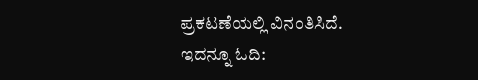ಪ್ರಕಟಣೆಯಲ್ಲಿ ವಿನಂತಿಸಿದೆ.
ಇದನ್ನೂ ಓದಿ: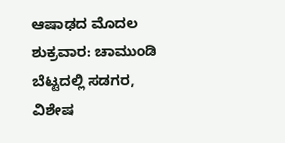ಆಷಾಢದ ಮೊದಲ ಶುಕ್ರವಾರ: ಚಾಮುಂಡಿ ಬೆಟ್ಟದಲ್ಲಿ ಸಡಗರ, ವಿಶೇಷ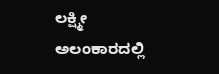ಲಕ್ಷ್ಮೀ ಅಲಂಕಾರದಲ್ಲಿ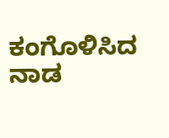ಕಂಗೊಳಿಸಿದ ನಾಡ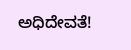ಅಧಿದೇವತೆ!